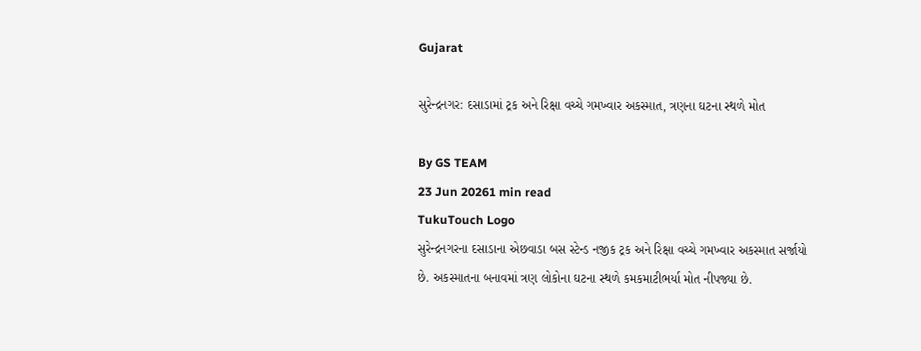Gujarat

સુરેન્દ્રનગર: દસાડામાં ટ્રક અને રિક્ષા વચ્ચે ગમખ્વાર અકસ્માત, ત્રણના ઘટના સ્થળે મોત

By GS TEAM
23 Jun 20261 min read
TukuTouch Logo
સુરેન્દ્રનગરના દસાડાના એછવાડા બસ સ્ટેન્ડ નજીક ટ્રક અને રિક્ષા વચ્ચે ગમખ્વાર અકસ્માત સર્જાયો છે. અકસ્માતના બનાવમાં ત્રણ લોકોના ઘટના સ્થળે કમકમાટીભર્યા મોત નીપજ્યા છે.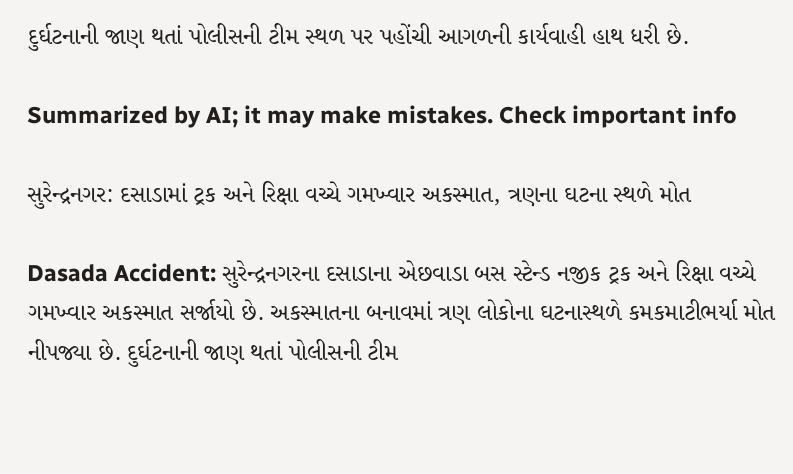દુર્ઘટનાની જાણ થતાં પોલીસની ટીમ સ્થળ પર પહોંચી આગળની કાર્યવાહી હાથ ધરી છે.

Summarized by AI; it may make mistakes. Check important info

સુરેન્દ્રનગર: દસાડામાં ટ્રક અને રિક્ષા વચ્ચે ગમખ્વાર અકસ્માત, ત્રણના ઘટના સ્થળે મોત

Dasada Accident: સુરેન્દ્રનગરના દસાડાના એછવાડા બસ સ્ટેન્ડ નજીક ટ્રક અને રિક્ષા વચ્ચે ગમખ્વાર અકસ્માત સર્જાયો છે. અકસ્માતના બનાવમાં ત્રણ લોકોના ઘટનાસ્થળે કમકમાટીભર્યા મોત નીપજ્યા છે. દુર્ઘટનાની જાણ થતાં પોલીસની ટીમ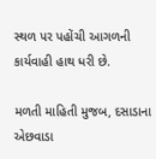સ્થળ પર પહોંચી આગળની કાર્યવાહી હાથ ધરી છે.

મળતી માહિતી મુજબ, દસાડાના એછવાડા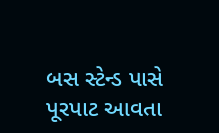બસ સ્ટેન્ડ પાસે પૂરપાટ આવતા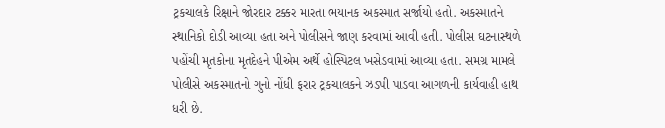ટ્રકચાલકે રિક્ષાને જોરદાર ટક્કર મારતા ભયાનક અકસ્માત સર્જાયો હતો. અકસ્માતને સ્થાનિકો દોડી આવ્યા હતા અને પોલીસને જાણ કરવામાં આવી હતી. પોલીસ ઘટનાસ્થળે પહોંચી મૃતકોના મૃતદેહને પીએમ અર્થે હોસ્પિટલ ખસેડવામાં આવ્યા હતા. સમગ્ર મામલે પોલીસે અકસ્માતનો ગુનો નોંધી ફરાર ટ્રકચાલકને ઝડપી પાડવા આગળની કાર્યવાહી હાથ ધરી છે.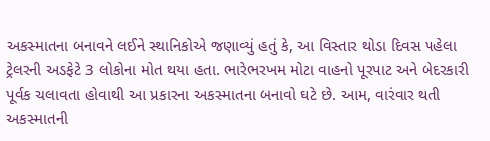અકસ્માતના બનાવને લઈને સ્થાનિકોએ જણાવ્યું હતું કે, આ વિસ્તાર થોડા દિવસ પહેલા ટ્રેલરની અડફેટે 3 લોકોના મોત થયા હતા. ભારેભરખમ મોટા વાહનો પૂરપાટ અને બેદરકારી પૂર્વક ચલાવતા હોવાથી આ પ્રકારના અકસ્માતના બનાવો ઘટે છે. આમ, વારંવાર થતી અકસ્માતની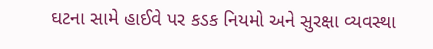ઘટના સામે હાઈવે પર કડક નિયમો અને સુરક્ષા વ્યવસ્થા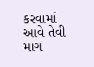કરવામાં આવે તેવી માગ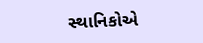સ્થાનિકોએ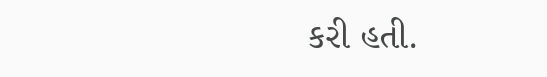કરી હતી.